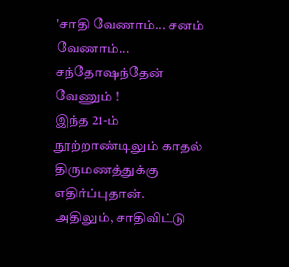'சாதி வேணாம்... சனம் வேணாம்... சந்தோஷந்தேன் வேணும் !
இந்த 21-ம் நூற்றாண்டிலும் காதல் திருமணத்துக்கு எதிர்ப்புதான். அதிலும், சாதிவிட்டு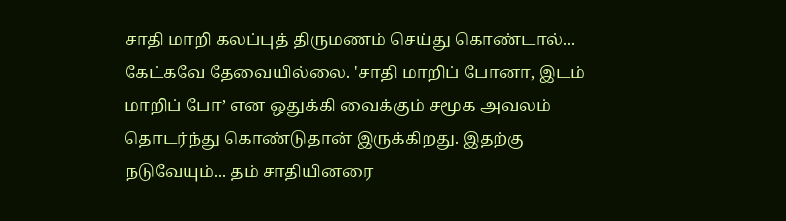சாதி மாறி கலப்புத் திருமணம் செய்து கொண்டால்... கேட்கவே தேவையில்லை. 'சாதி மாறிப் போனா, இடம் மாறிப் போ’ என ஒதுக்கி வைக்கும் சமூக அவலம் தொடர்ந்து கொண்டுதான் இருக்கிறது. இதற்கு நடுவேயும்... தம் சாதியினரை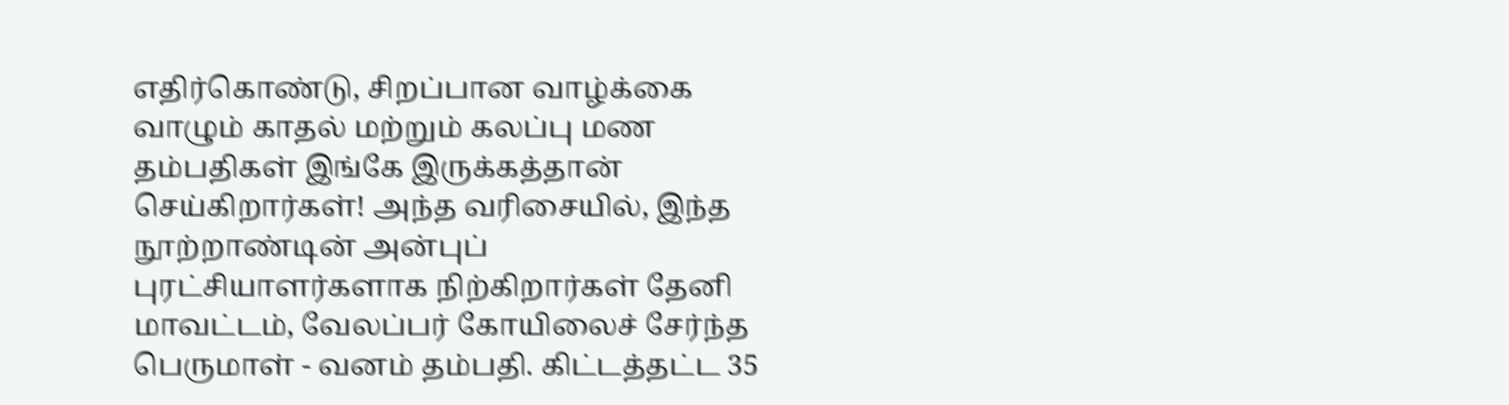எதிர்கொண்டு, சிறப்பான வாழ்க்கை வாழும் காதல் மற்றும் கலப்பு மண தம்பதிகள் இங்கே இருக்கத்தான் செய்கிறார்கள்! அந்த வரிசையில், இந்த நூற்றாண்டின் அன்புப் புரட்சியாளர்களாக நிற்கிறார்கள் தேனி மாவட்டம், வேலப்பர் கோயிலைச் சேர்ந்த பெருமாள் - வனம் தம்பதி. கிட்டத்தட்ட 35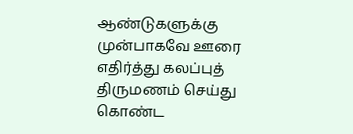ஆண்டுகளுக்கு முன்பாகவே ஊரை எதிர்த்து கலப்புத் திருமணம் செய்து கொண்ட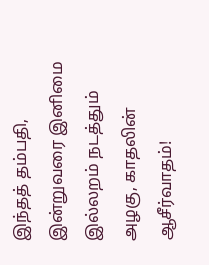இந்தத் தம்பதி, இன்றுவரை இனிமை இல்லறம் நடத்தும் அழகு, காதலின் ஆசீர்வாதம்!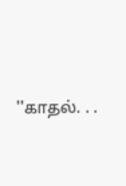''காதல். . .